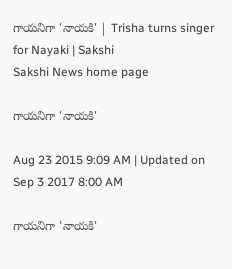గాయనిగా 'నాయకి' | Trisha turns singer for Nayaki | Sakshi
Sakshi News home page

గాయనిగా 'నాయకి'

Aug 23 2015 9:09 AM | Updated on Sep 3 2017 8:00 AM

గాయనిగా 'నాయకి'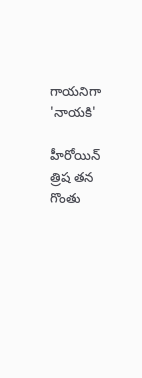గాయనిగా 'నాయకి'

హీరోయిన్ త్రిష తన గొంతు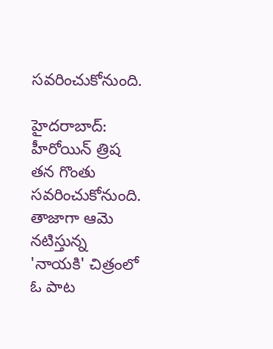సవరించుకోనుంది.

హైదరాబాద్: హీరోయిన్ త్రిష తన గొంతు సవరించుకోనుంది. తాజాగా ఆమె నటిస్తున్న 'నాయకి' చిత్రంలో ఓ పాట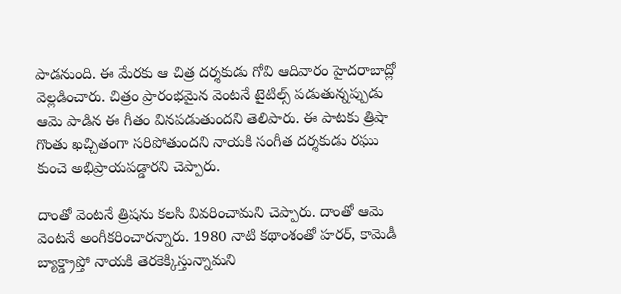పాడనుంది. ఈ మేరకు ఆ చిత్ర దర్శకుడు గోవి ఆదివారం హైదరాబాద్లో వెల్లడించారు. చిత్రం ప్రారంభమైన వెంటనే టైటిల్స్ పడుతున్నప్పుడు ఆమె పాడిన ఈ గీతం వినపడుతుందని తెలిపారు. ఈ పాటకు త్రిషా గొంతు ఖచ్చితంగా సరిపోతుందని నాయకి సంగీత దర్శకుడు రఘు కుంచె అభిప్రాయపడ్డారని చెప్పారు.

దాంతో వెంటనే త్రిషను కలసి వివరించామని చెప్పారు. దాంతో ఆమె వెంటనే అంగీకరించారన్నారు. 1980 నాటి కథాంశంతో హరర్, కామెడీ బ్యాక్డ్రాప్తో నాయకి తెరకెక్కిస్తున్నామని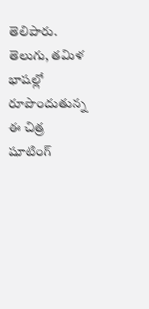తెలిపారు. తెలుగు, తమిళ భాషల్లో రూపొందుతున్న ఈ చిత్ర షూటింగ్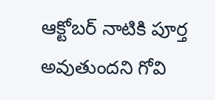ఆక్టోబర్ నాటికి పూర్త అవుతుందని గోవి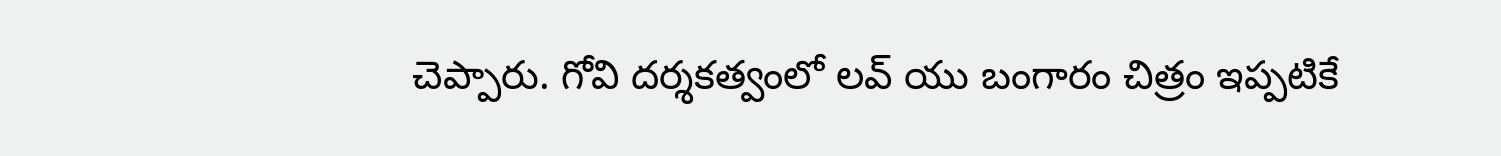చెప్పారు. గోవి దర్శకత్వంలో లవ్ యు బంగారం చిత్రం ఇప్పటికే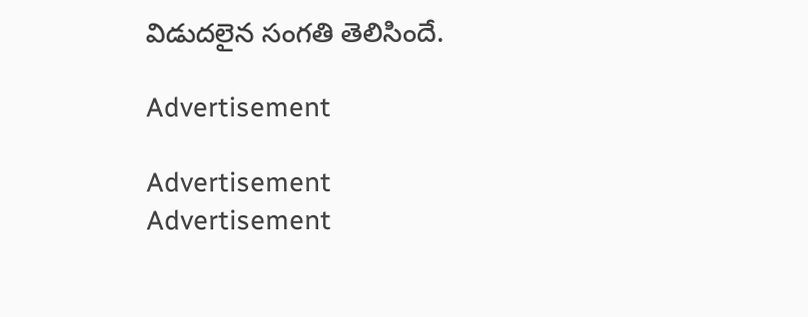విడుదలైన సంగతి తెలిసిందే.

Advertisement

Advertisement
Advertisement